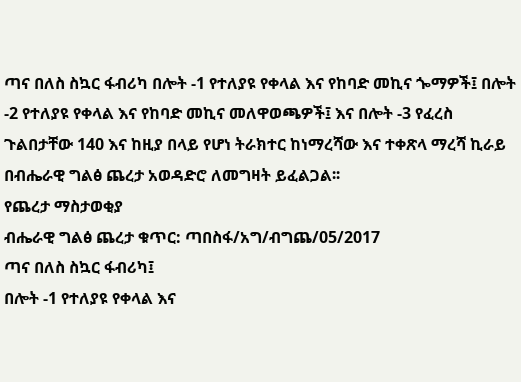ጣና በለስ ስኳር ፋብሪካ በሎት -1 የተለያዩ የቀላል እና የከባድ መኪና ጐማዎች፤ በሎት -2 የተለያዩ የቀላል እና የከባድ መኪና መለዋወጫዎች፤ እና በሎት -3 የፈረስ ጉልበታቸው 140 እና ከዚያ በላይ የሆነ ትራክተር ከነማረሻው እና ተቀጽላ ማረሻ ኪራይ በብሔራዊ ግልፅ ጨረታ አወዳድሮ ለመግዛት ይፈልጋል፡፡
የጨረታ ማስታወቂያ
ብሔራዊ ግልፅ ጨረታ ቁጥር: ጣበስፋ/አግ/ብግጨ/05/2017
ጣና በለስ ስኳር ፋብሪካ፤
በሎት -1 የተለያዩ የቀላል እና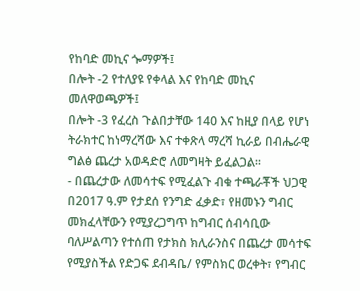የከባድ መኪና ጐማዎች፤
በሎት -2 የተለያዩ የቀላል እና የከባድ መኪና መለዋወጫዎች፤
በሎት -3 የፈረስ ጉልበታቸው 140 እና ከዚያ በላይ የሆነ ትራክተር ከነማረሻው እና ተቀጽላ ማረሻ ኪራይ በብሔራዊ ግልፅ ጨረታ አወዳድሮ ለመግዛት ይፈልጋል፡፡
- በጨረታው ለመሳተፍ የሚፈልጉ ብቁ ተጫራቾች ህጋዊ በ2017 ዓ.ም የታደሰ የንግድ ፈቃድ፣ የዘመኑን ግብር መክፈላቸውን የሚያረጋግጥ ከግብር ሰብሳቢው ባለሥልጣን የተሰጠ የታክስ ክሊራንስና በጨረታ መሳተፍ የሚያስችል የድጋፍ ደብዳቤ/ የምስክር ወረቀት፣ የግብር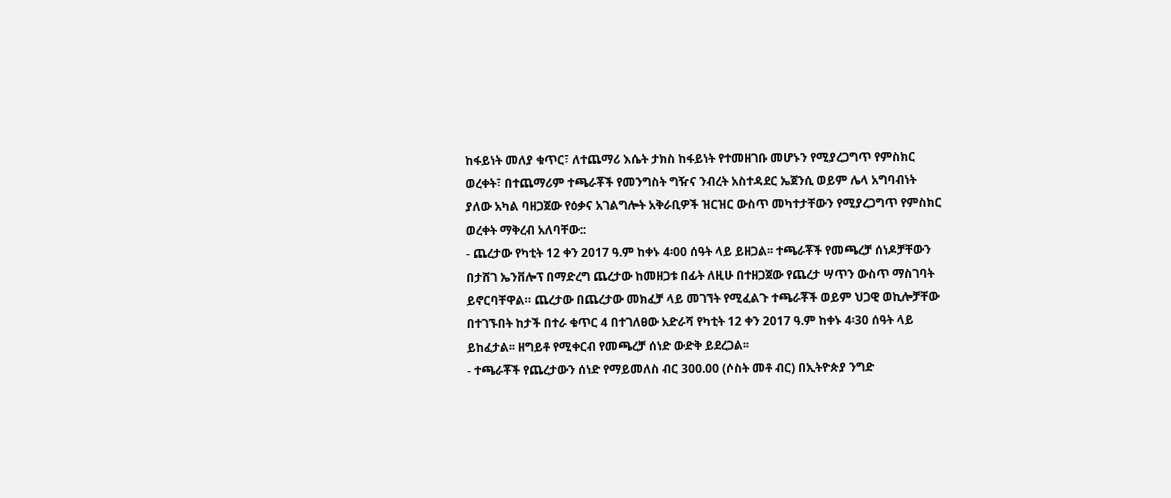ከፋይነት መለያ ቁጥር፣ ለተጨማሪ እሴት ታክስ ከፋይነት የተመዘገቡ መሆኑን የሚያረጋግጥ የምስክር ወረቀት፣ በተጨማሪም ተጫራቾች የመንግስት ግዥና ንብረት አስተዳደር ኤጀንሲ ወይም ሌላ አግባብነት ያለው አካል ባዘጋጀው የዕቃና አገልግሎት አቅራቢዎች ዝርዝር ውስጥ መካተታቸውን የሚያረጋግጥ የምስክር ወረቀት ማቅረብ አለባቸው::
- ጨረታው የካቲት 12 ቀን 2017 ዓ.ም ከቀኑ 4፡00 ሰዓት ላይ ይዘጋል፡፡ ተጫራቾች የመጫረቻ ሰነዶቻቸውን በታሸገ ኤንቨሎፕ በማድረግ ጨረታው ከመዘጋቱ በፊት ለዚሁ በተዘጋጀው የጨረታ ሣጥን ውስጥ ማስገባት ይኖርባቸዋል። ጨረታው በጨረታው መክፈቻ ላይ መገኘት የሚፈልጉ ተጫራቾች ወይም ህጋዊ ወኪሎቻቸው በተገኙበት ከታች በተራ ቁጥር 4 በተገለፀው አድራሻ የካቲት 12 ቀን 2017 ዓ.ም ከቀኑ 4፡30 ሰዓት ላይ ይከፈታል፡፡ ዘግይቶ የሚቀርብ የመጫረቻ ሰነድ ውድቅ ይደረጋል፡፡
- ተጫራቾች የጨረታውን ሰነድ የማይመለስ ብር 300.00 (ሶስት መቶ ብር) በኢትዮጵያ ንግድ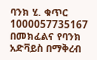ባንክ ሂ. ቁጥር 1000057735167 በመክፈልና የባንክ አድቫይስ በማቅረብ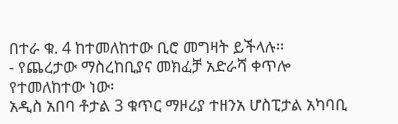በተራ ቁ. 4 ከተመለከተው ቢሮ መግዛት ይችላሉ፡፡
- የጨረታው ማስረከቢያና መክፈቻ አድራሻ ቀጥሎ የተመለከተው ነው፡
አዲስ አበባ ቶታል 3 ቁጥር ማዞሪያ ተዘንአ ሆስፒታል አካባቢ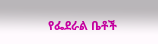የፌደራል ቤቶች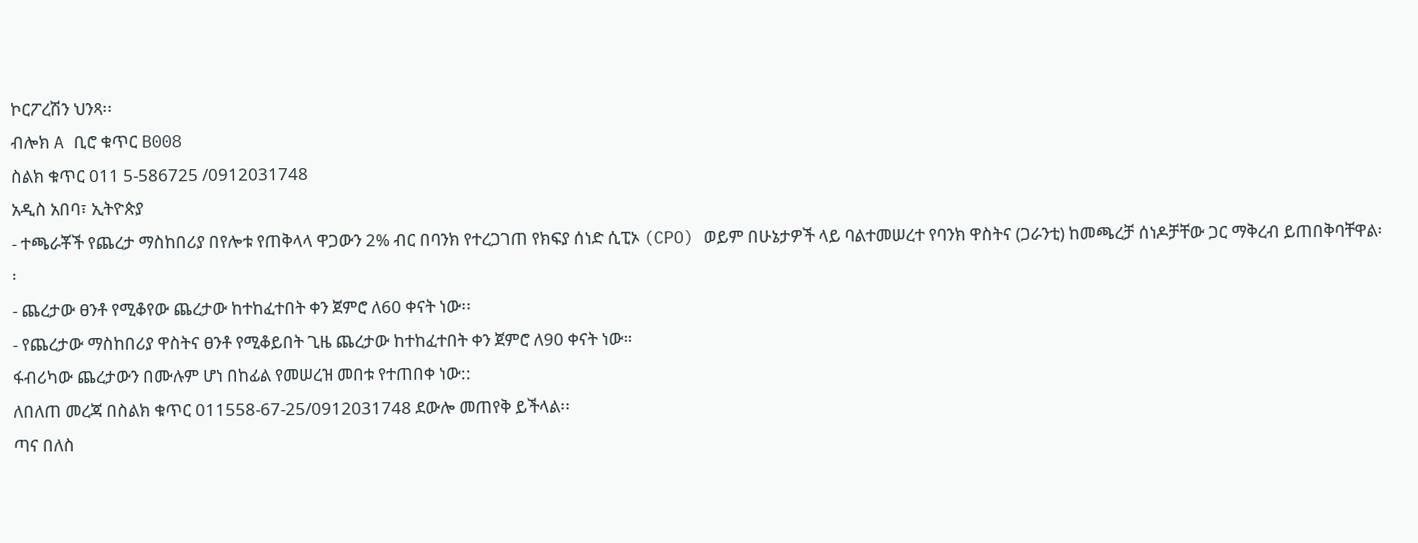ኮርፖረሽን ህንጻ፡፡
ብሎክ A ቢሮ ቁጥር B008
ስልክ ቁጥር 011 5-586725 /0912031748
አዲስ አበባ፣ ኢትዮጵያ
- ተጫራቾች የጨረታ ማስከበሪያ በየሎቱ የጠቅላላ ዋጋውን 2% ብር በባንክ የተረጋገጠ የክፍያ ሰነድ ሲፒኦ (CPO) ወይም በሁኔታዎች ላይ ባልተመሠረተ የባንክ ዋስትና (ጋራንቲ) ከመጫረቻ ሰነዶቻቸው ጋር ማቅረብ ይጠበቅባቸዋል፡፡
- ጨረታው ፀንቶ የሚቆየው ጨረታው ከተከፈተበት ቀን ጀምሮ ለ60 ቀናት ነው፡፡
- የጨረታው ማስከበሪያ ዋስትና ፀንቶ የሚቆይበት ጊዜ ጨረታው ከተከፈተበት ቀን ጀምሮ ለ90 ቀናት ነው።
ፋብሪካው ጨረታውን በሙሉም ሆነ በከፊል የመሠረዝ መበቱ የተጠበቀ ነው::
ለበለጠ መረጃ በስልክ ቁጥር 011558-67-25/0912031748 ደውሎ መጠየቅ ይችላል፡፡
ጣና በለስ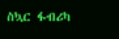ስኳር ፋብሪካ